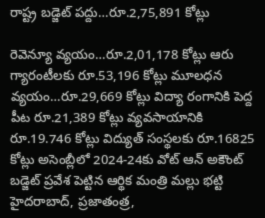రాష్ట్ర బడ్జెట్ పద్దు…రూ.2,75,891 కోట్లు

రెవెన్యూ వ్యయం…రూ.2,01,178 కోట్లు ఆరు గ్యారంటీలకు రూ.53,196 కోట్లు మూలధన వ్యయం…రూ.29,669 కోట్లు విద్యా రంగానికి పెద్ద పీట రూ.21,389 కోట్లు వ్యవసాయానికి రూ.19.746 కోట్లు విద్యుత్ సంస్థలకు రూ.16825 కోట్లు అసెంబ్లీలో 2024-24కు వోట్ ఆన్ అకౌంట్ బడ్జెట్ ప్రవేశ పెట్టిన ఆర్థిక మంత్రి మల్లు భట్టి హైదరాబాద్, ప్రజాతంత్ర,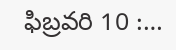ఫిబ్రవరి 10 :…